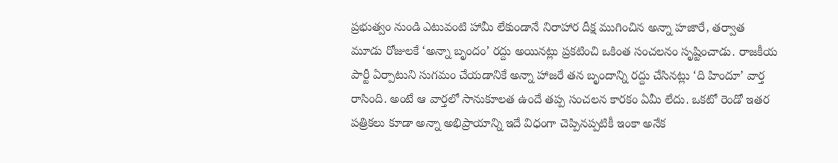ప్రభుత్వం నుండి ఎటువంటి హామీ లేకుండానే నిరాహార దీక్ష ముగించిన అన్నా హజారే, తర్వాత మూడు రోజులకే ‘అన్నా బృందం’ రద్దు అయినట్లు ప్రకటించి ఒకింత సంచలనం సృష్టించాడు. రాజకీయ పార్టీ ఏర్పాటుని సుగమం చేయడానికే అన్నా హాజరే తన బృందాన్ని రద్దు చేసినట్లు ‘ది హిందూ’ వార్త రాసింది. అంటే ఆ వార్తలో సానుకూలత ఉందే తప్ప సంచలన కారకం ఏమీ లేదు. ఒకటో రెండో ఇతర పత్రికలు కూడా అన్నా అభిప్రాయాన్ని ఇదే విధంగా చెప్పినప్పటికీ ఇంకా అనేక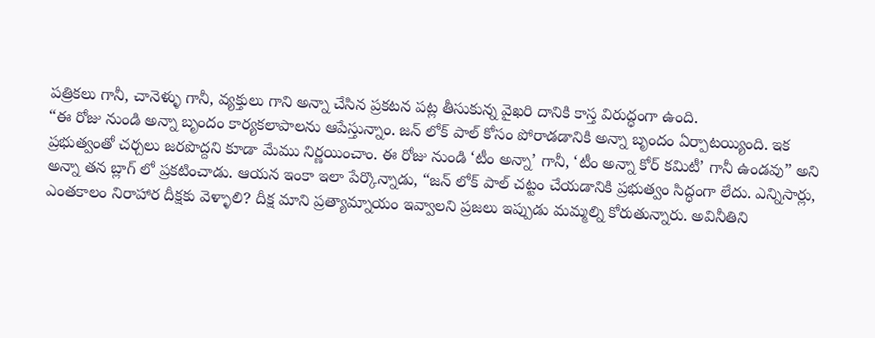పత్రికలు గానీ, చానెళ్ళు గానీ, వ్యక్తులు గాని అన్నా చేసిన ప్రకటన పట్ల తీసుకున్న వైఖరి దానికి కాస్త విరుద్ధంగా ఉంది.
“ఈ రోజు నుండి అన్నా బృందం కార్యకలాపాలను ఆపేస్తున్నాం. జన్ లోక్ పాల్ కోసం పోరాడడానికి అన్నా బృందం ఏర్పాటయ్యింది. ఇక ప్రభుత్వంతో చర్చలు జరపొద్దని కూడా మేము నిర్ణయించాం. ఈ రోజు నుండి ‘టీం అన్నా’ గానీ, ‘టీం అన్నా కోర్ కమిటీ’ గానీ ఉండవు” అని అన్నా తన బ్లాగ్ లో ప్రకటించాడు. ఆయన ఇంకా ఇలా పేర్కొన్నాడు, “జన్ లోక్ పాల్ చట్టం చేయడానికి ప్రభుత్వం సిద్ధంగా లేదు. ఎన్నిసార్లు, ఎంతకాలం నిరాహార దీక్షకు వెళ్ళాలి? దీక్ష మాని ప్రత్యామ్నాయం ఇవ్వాలని ప్రజలు ఇప్పుడు మమ్మల్ని కోరుతున్నారు. అవినీతిని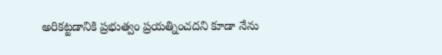అరికట్టడానికి ప్రభుత్వం ప్రయత్నించదని కూడా నేను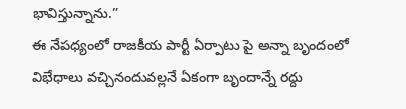భావిస్తున్నాను.”
ఈ నేపధ్యంలో రాజకీయ పార్టీ ఏర్పాటు పై అన్నా బృందంలో విభేధాలు వచ్చినందువల్లనే ఏకంగా బృందాన్నే రద్దు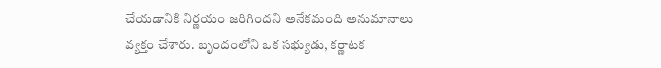చేయడానికి నిర్ణయం జరిగిందని అనేకమంది అనుమానాలు వ్యక్తం చేశారు. బృందంలోని ఒక సభ్యుడు, కర్ణాటక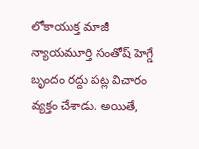లోకాయుక్త మాజీ న్యాయమూర్తి సంతోష్ హెగ్డే బృందం రద్దు పట్ల విచారం వ్యక్తం చేశాడు. అయితే,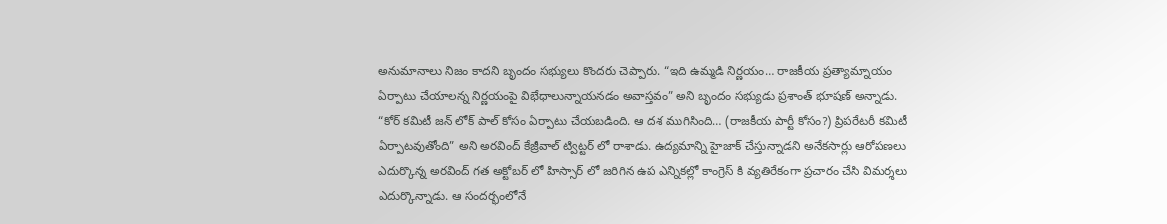అనుమానాలు నిజం కాదని బృందం సభ్యులు కొందరు చెప్పారు. “ఇది ఉమ్మడి నిర్ణయం… రాజకీయ ప్రత్యామ్నాయం ఏర్పాటు చేయాలన్న నిర్ణయంపై విభేధాలున్నాయనడం అవాస్తవం” అని బృందం సభ్యుడు ప్రశాంత్ భూషణ్ అన్నాడు.
“కోర్ కమిటీ జన్ లోక్ పాల్ కోసం ఏర్పాటు చేయబడింది. ఆ దశ ముగిసింది… (రాజకీయ పార్టీ కోసం?) ప్రిపరేటరీ కమిటీ ఏర్పాటవుతోంది” అని అరవింద్ కేజ్రీవాల్ ట్విట్టర్ లో రాశాడు. ఉద్యమాన్ని హైజాక్ చేస్తున్నాడని అనేకసార్లు ఆరోపణలు ఎదుర్కొన్న అరవింద్ గత అక్టోబర్ లో హిస్సార్ లో జరిగిన ఉప ఎన్నికల్లో కాంగ్రెస్ కి వ్యతిరేకంగా ప్రచారం చేసి విమర్శలు ఎదుర్కొన్నాడు. ఆ సందర్భంలోనే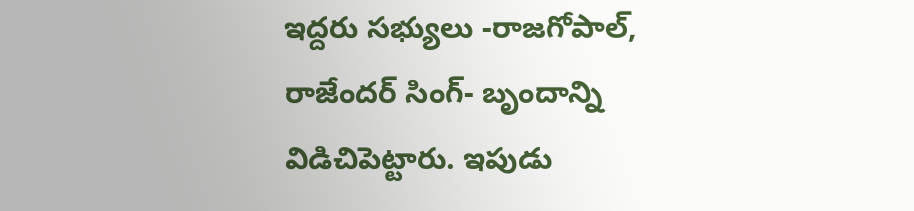ఇద్దరు సభ్యులు -రాజగోపాల్, రాజేందర్ సింగ్- బృందాన్ని విడిచిపెట్టారు. ఇపుడు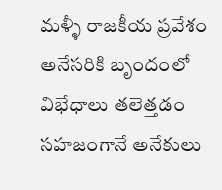మళ్ళీ రాజకీయ ప్రవేశం అనేసరికి బృందంలో విభేధాలు తలెత్తడం సహజంగానే అనేకులు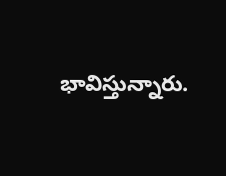భావిస్తున్నారు.